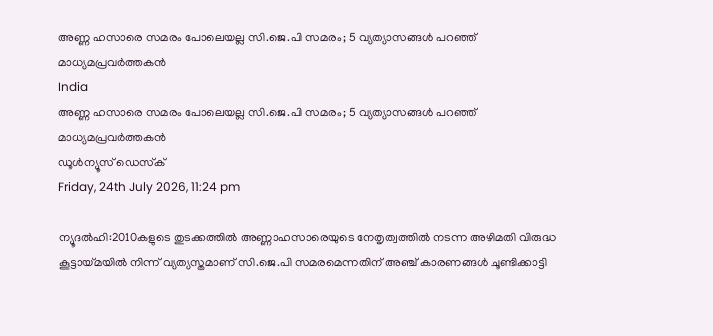അണ്ണ ഹസാരെ സമരം പോലെയല്ല സി.ജെ.പി സമരം; 5 വ്യത്യാസങ്ങള്‍ പറഞ്ഞ് മാധ്യമപ്രവര്‍ത്തകന്‍
India
അണ്ണ ഹസാരെ സമരം പോലെയല്ല സി.ജെ.പി സമരം; 5 വ്യത്യാസങ്ങള്‍ പറഞ്ഞ് മാധ്യമപ്രവര്‍ത്തകന്‍
ഡൂള്‍ന്യൂസ് ഡെസ്‌ക്
Friday, 24th July 2026, 11:24 pm

ന്യൂദല്‍ഹി:2010കളുടെ തുടക്കത്തില്‍ അണ്ണാഹസാരെയുടെ നേതൃത്വത്തില്‍ നടന്ന അഴിമതി വിരുദ്ധ കൂട്ടായ്മയില്‍ നിന്ന് വ്യത്യസ്തമാണ് സി.ജെ.പി സമരമെന്നതിന് അഞ്ച് കാരണങ്ങള്‍ ചൂണ്ടിക്കാട്ടി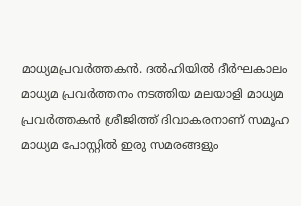മാധ്യമപ്രവര്‍ത്തകന്‍. ദല്‍ഹിയില്‍ ദീര്‍ഘകാലം മാധ്യമ പ്രവര്‍ത്തനം നടത്തിയ മലയാളി മാധ്യമ പ്രവര്‍ത്തകന്‍ ശ്രീജിത്ത് ദിവാകരനാണ് സമൂഹ മാധ്യമ പോസ്റ്റില്‍ ഇരു സമരങ്ങളും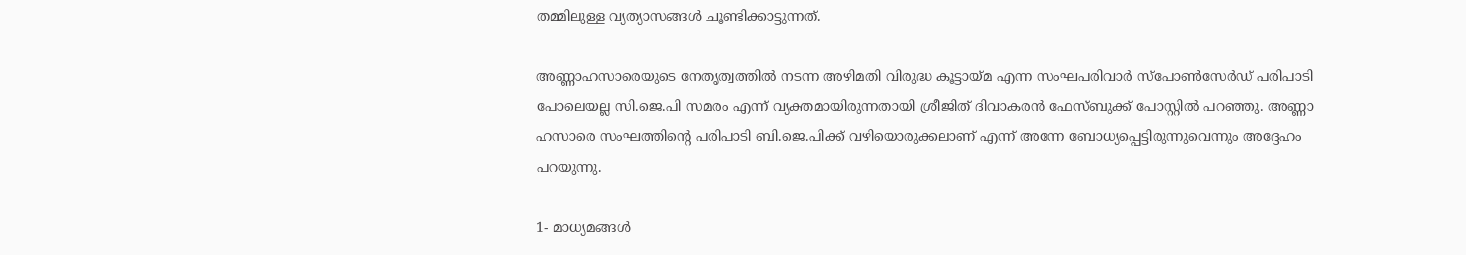തമ്മിലുള്ള വ്യത്യാസങ്ങള്‍ ചൂണ്ടിക്കാട്ടുന്നത്.

അണ്ണാഹസാരെയുടെ നേതൃത്വത്തില്‍ നടന്ന അഴിമതി വിരുദ്ധ കൂട്ടായ്മ എന്ന സംഘപരിവാര്‍ സ്പോണ്‍സേര്‍ഡ് പരിപാടി പോലെയല്ല സി.ജെ.പി സമരം എന്ന് വ്യക്തമായിരുന്നതായി ശ്രീജിത് ദിവാകരന്‍ ഫേസ്ബുക്ക് പോസ്റ്റില്‍ പറഞ്ഞു. അണ്ണാ ഹസാരെ സംഘത്തിന്റെ പരിപാടി ബി.ജെ.പിക്ക് വഴിയൊരുക്കലാണ് എന്ന് അന്നേ ബോധ്യപ്പെട്ടിരുന്നുവെന്നും അദ്ദേഹം പറയുന്നു.

1- മാധ്യമങ്ങള്‍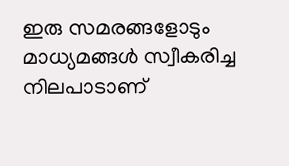ഇരു സമരങ്ങളോടും മാധ്യമങ്ങള്‍ സ്വീകരിച്ച നിലപാടാണ്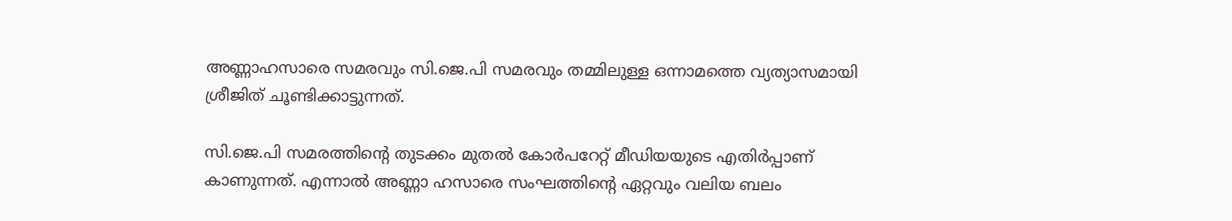അണ്ണാഹസാരെ സമരവും സി.ജെ.പി സമരവും തമ്മിലുള്ള ഒന്നാമത്തെ വ്യത്യാസമായി ശ്രീജിത് ചൂണ്ടിക്കാട്ടുന്നത്.

സി.ജെ.പി സമരത്തിന്റെ തുടക്കം മുതല്‍ കോര്‍പറേറ്റ് മീഡിയയുടെ എതിര്‍പ്പാണ് കാണുന്നത്. എന്നാല്‍ അണ്ണാ ഹസാരെ സംഘത്തിന്റെ ഏറ്റവും വലിയ ബലം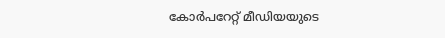കോര്‍പറേറ്റ് മീഡിയയുടെ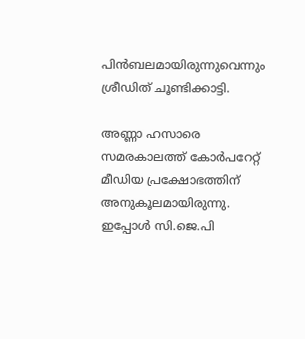പിന്‍ബലമായിരുന്നുവെന്നും ശ്രീഡിത് ചൂണ്ടിക്കാട്ടി.

അണ്ണാ ഹസാരെ സമരകാലത്ത് കോര്‍പറേറ്റ് മീഡിയ പ്രക്ഷോഭത്തിന് അനുകൂലമായിരുന്നു. ഇപ്പോള്‍ സി.ജെ.പി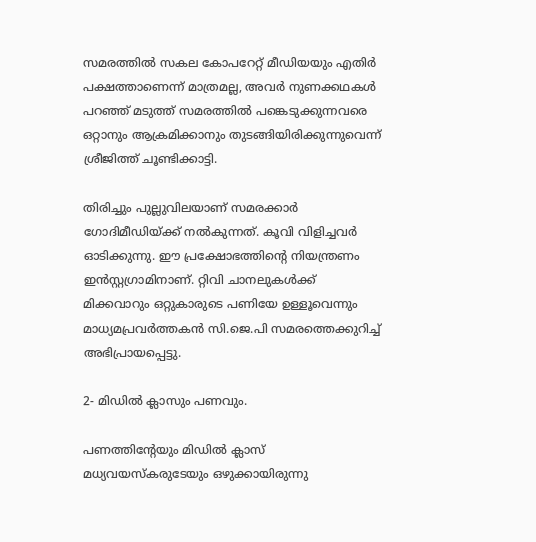സമരത്തില്‍ സകല കോപറേറ്റ് മീഡിയയും എതിര്‍ പക്ഷത്താണെന്ന് മാത്രമല്ല, അവര്‍ നുണക്കഥകള്‍ പറഞ്ഞ് മടുത്ത് സമരത്തില്‍ പങ്കെടുക്കുന്നവരെ ഒറ്റാനും ആക്രമിക്കാനും തുടങ്ങിയിരിക്കുന്നുവെന്ന് ശ്രീജിത്ത് ചൂണ്ടിക്കാട്ടി.

തിരിച്ചും പുല്ലുവിലയാണ് സമരക്കാര്‍ ഗോദിമീഡിയ്ക്ക് നല്‍കുന്നത്. കൂവി വിളിച്ചവര്‍ ഓടിക്കുന്നു. ഈ പ്രക്ഷോഭത്തിന്റെ നിയന്ത്രണം ഇന്‍സ്റ്റഗ്രാമിനാണ്. റ്റിവി ചാനലുകള്‍ക്ക് മിക്കവാറും ഒറ്റുകാരുടെ പണിയേ ഉള്ളൂവെന്നും മാധ്യമപ്രവര്‍ത്തകന്‍ സി.ജെ.പി സമരത്തെക്കുറിച്ച് അഭിപ്രായപ്പെട്ടു.

2- മിഡില്‍ ക്ലാസും പണവും.

പണത്തിന്റേയും മിഡില്‍ ക്ലാസ് മധ്യവയസ്‌കരുടേയും ഒഴുക്കായിരുന്നു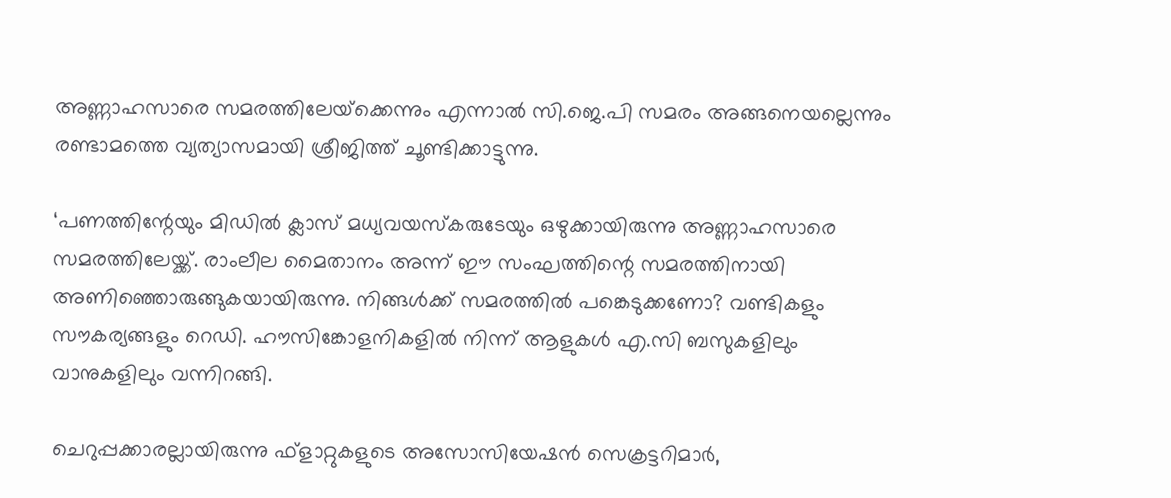അണ്ണാഹസാരെ സമരത്തിലേയ്‌ക്കെന്നും എന്നാല്‍ സി.ജെ.പി സമരം അങ്ങനെയല്ലെന്നും രണ്ടാമത്തെ വ്യത്യാസമായി ശ്രീജിത്ത് ചൂണ്ടിക്കാട്ടുന്നു.

‘പണത്തിന്റേയും മിഡില്‍ ക്ലാസ് മധ്യവയസ്‌കരുടേയും ഒഴുക്കായിരുന്നു അണ്ണാഹസാരെ സമരത്തിലേയ്ക്ക്. രാംലീല മൈതാനം അന്ന് ഈ സംഘത്തിന്റെ സമരത്തിനായി അണിഞ്ഞൊരുങ്ങുകയായിരുന്നു. നിങ്ങള്‍ക്ക് സമരത്തില്‍ പങ്കെടുക്കണോ? വണ്ടികളും സൗകര്യങ്ങളും റെഡി. ഹൗസിങ്കോളനികളില്‍ നിന്ന് ആളുകള്‍ എ.സി ബസുകളിലും വാനുകളിലും വന്നിറങ്ങി.

ചെറുപ്പക്കാരല്ലായിരുന്നു ഫ്ളാറ്റുകളുടെ അസോസിയേഷന്‍ സെക്രട്ടറിമാര്‍,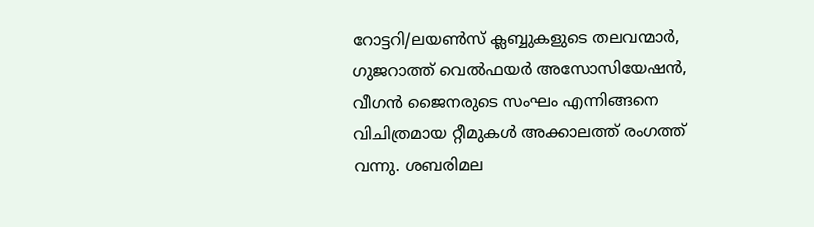റോട്ടറി/ലയണ്‍സ് ക്ലബ്ബുകളുടെ തലവന്മാര്‍, ഗുജറാത്ത് വെല്‍ഫയര്‍ അസോസിയേഷന്‍, വീഗന്‍ ജൈനരുടെ സംഘം എന്നിങ്ങനെ വിചിത്രമായ റ്റീമുകള്‍ അക്കാലത്ത് രംഗത്ത് വന്നു. ശബരിമല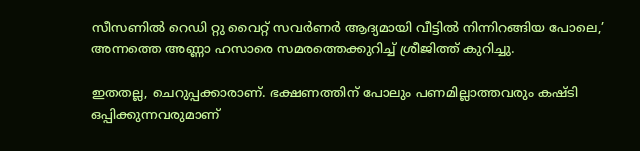സീസണില്‍ റെഡി റ്റു വൈറ്റ് സവര്‍ണര്‍ ആദ്യമായി വീട്ടില്‍ നിന്നിറങ്ങിയ പോലെ,’ അന്നത്തെ അണ്ണാ ഹസാരെ സമരത്തെക്കുറിച്ച് ശ്രീജിത്ത് കുറിച്ചു.

ഇതതല്ല, ചെറുപ്പക്കാരാണ്. ഭക്ഷണത്തിന് പോലും പണമില്ലാത്തവരും കഷ്ടി ഒപ്പിക്കുന്നവരുമാണ്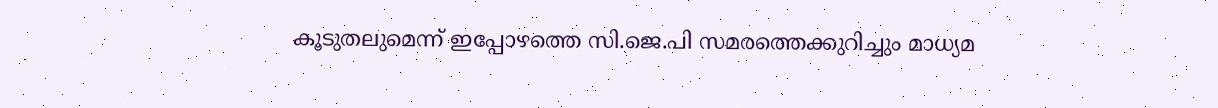കൂടുതലുമെന്ന് ഇപ്പോഴത്തെ സി.ജെ.പി സമരത്തെക്കുറിച്ചും മാധ്യമ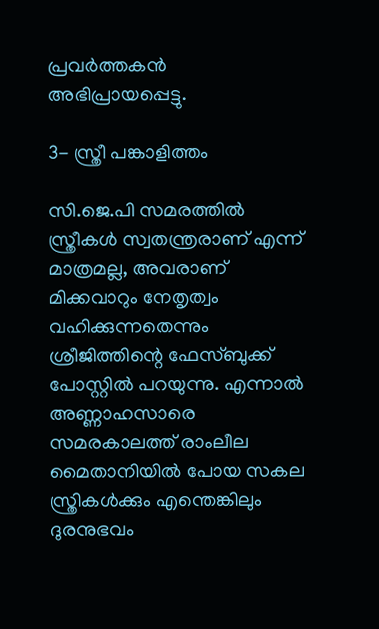പ്രവര്‍ത്തകന്‍ അഭിപ്രായപ്പെട്ടു.

3- സ്ത്രീ പങ്കാളിത്തം

സി.ജെ.പി സമരത്തില്‍ സ്ത്രീകള്‍ സ്വതന്ത്രരാണ് എന്ന് മാത്രമല്ല, അവരാണ് മിക്കവാറും നേതൃത്വം വഹിക്കുന്നതെന്നും ശ്രീജിത്തിന്റെ ഫേസ്ബുക്ക് പോസ്റ്റില്‍ പറയുന്നു. എന്നാല്‍ അണ്ണാഹസാരെ സമരകാലത്ത് രാംലീല മൈതാനിയില്‍ പോയ സകല സ്ത്രികള്‍ക്കും എന്തെങ്കിലും ദുരനുഭവം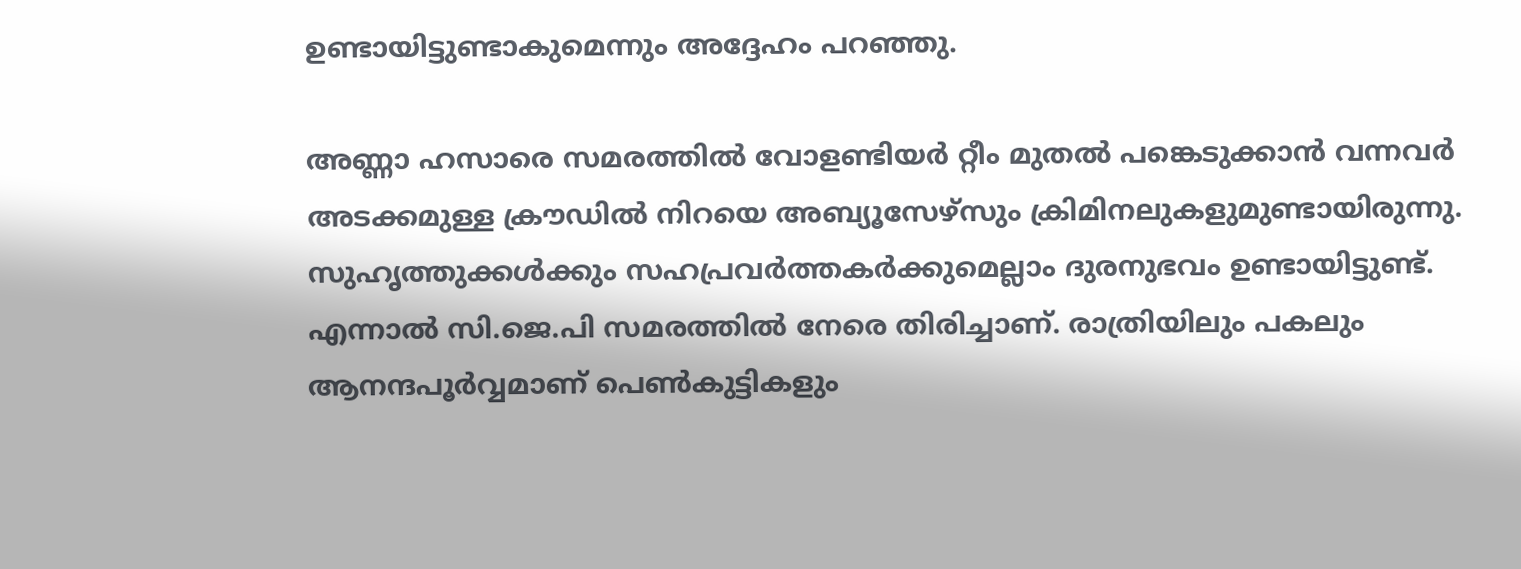ഉണ്ടായിട്ടുണ്ടാകുമെന്നും അദ്ദേഹം പറഞ്ഞു.

അണ്ണാ ഹസാരെ സമരത്തില്‍ വോളണ്ടിയര്‍ റ്റീം മുതല്‍ പങ്കെടുക്കാന്‍ വന്നവര്‍ അടക്കമുള്ള ക്രൗഡില്‍ നിറയെ അബ്യൂസേഴ്സും ക്രിമിനലുകളുമുണ്ടായിരുന്നു. സുഹൃത്തുക്കള്‍ക്കും സഹപ്രവര്‍ത്തകര്‍ക്കുമെല്ലാം ദുരനുഭവം ഉണ്ടായിട്ടുണ്ട്. എന്നാല്‍ സി.ജെ.പി സമരത്തില്‍ നേരെ തിരിച്ചാണ്. രാത്രിയിലും പകലും ആനന്ദപൂര്‍വ്വമാണ് പെണ്‍കുട്ടികളും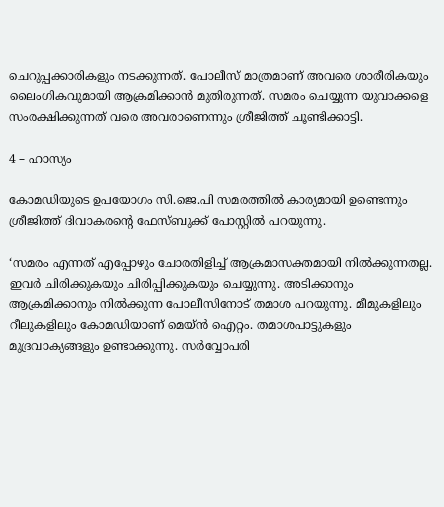ചെറുപ്പക്കാരികളും നടക്കുന്നത്. പോലീസ് മാത്രമാണ് അവരെ ശാരീരികയും ലൈംഗികവുമായി ആക്രമിക്കാന്‍ മുതിരുന്നത്. സമരം ചെയ്യുന്ന യുവാക്കളെ സംരക്ഷിക്കുന്നത് വരെ അവരാണെന്നും ശ്രീജിത്ത് ചൂണ്ടിക്കാട്ടി.

4 – ഹാസ്യം

കോമഡിയുടെ ഉപയോഗം സി.ജെ.പി സമരത്തില്‍ കാര്യമായി ഉണ്ടെന്നും ശ്രീജിത്ത് ദിവാകരന്റെ ഫേസ്ബുക്ക് പോസ്റ്റില്‍ പറയുന്നു.

‘സമരം എന്നത് എപ്പോഴും ചോരതിളിച്ച് ആക്രമാസക്തമായി നില്‍ക്കുന്നതല്ല. ഇവര്‍ ചിരിക്കുകയും ചിരിപ്പിക്കുകയും ചെയ്യുന്നു. അടിക്കാനും ആക്രമിക്കാനും നില്‍ക്കുന്ന പോലീസിനോട് തമാശ പറയുന്നു. മീമുകളിലും റീലുകളിലും കോമഡിയാണ് മെയ്ന്‍ ഐറ്റം. തമാശപാട്ടുകളും മുദ്രവാക്യങ്ങളും ഉണ്ടാക്കുന്നു. സര്‍വ്വോപരി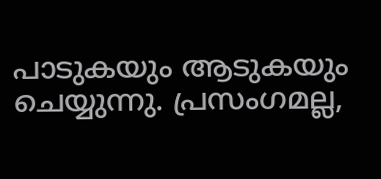പാടുകയും ആടുകയും ചെയ്യുന്നു. പ്രസംഗമല്ല,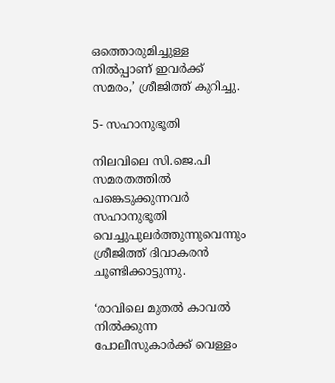ഒത്തൊരുമിച്ചുള്ള നില്‍പ്പാണ് ഇവര്‍ക്ക് സമരം,’ ശ്രീജിത്ത് കുറിച്ചു.

5- സഹാനുഭൂതി

നിലവിലെ സി.ജെ.പി സമരതത്തില്‍ പങ്കെടുക്കുന്നവര്‍ സഹാനുഭൂതി വെച്ചുപുലര്‍ത്തുന്നുവെന്നും ശ്രീജിത്ത് ദിവാകരന്‍ ചൂണ്ടിക്കാട്ടുന്നു.

‘രാവിലെ മുതല്‍ കാവല്‍ നില്‍ക്കുന്ന പോലീസുകാര്‍ക്ക് വെള്ളം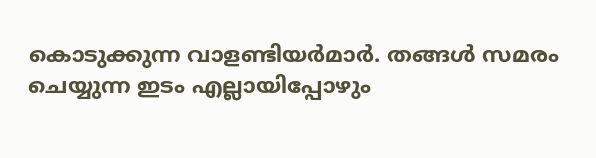കൊടുക്കുന്ന വാളണ്ടിയര്‍മാര്‍. തങ്ങള്‍ സമരം ചെയ്യുന്ന ഇടം എല്ലായിപ്പോഴും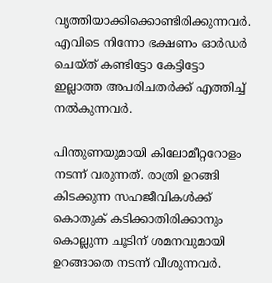വൃത്തിയാക്കിക്കൊണ്ടിരിക്കുന്നവര്‍. എവിടെ നിന്നോ ഭക്ഷണം ഓര്‍ഡര്‍ ചെയ്ത് കണ്ടിട്ടോ കേട്ടിട്ടോ ഇല്ലാത്ത അപരിചതര്‍ക്ക് എത്തിച്ച് നല്‍കുന്നവര്‍.

പിന്തുണയുമായി കിലോമീറ്ററോളം നടന്ന് വരുന്നത്. രാത്രി ഉറങ്ങി കിടക്കുന്ന സഹജീവികള്‍ക്ക് കൊതുക് കടിക്കാതിരിക്കാനും കൊല്ലുന്ന ചൂടിന് ശമനവുമായി ഉറങ്ങാതെ നടന്ന് വീശുന്നവര്‍.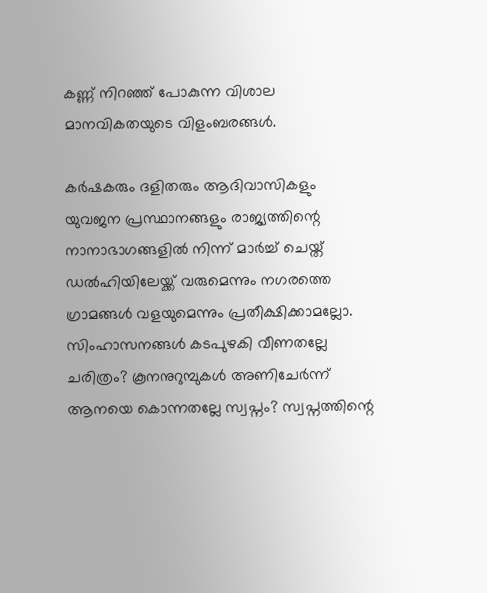കണ്ണ് നിറഞ്ഞ് പോകുന്ന വിശാല മാനവികതയുടെ വിളംബരങ്ങള്‍.

കര്‍ഷകരും ദളിതരും ആദിവാസികളും യുവജന പ്രസ്ഥാനങ്ങളും രാജ്യത്തിന്റെ നാനാഭാഗങ്ങളില്‍ നിന്ന് മാര്‍ച്ച് ചെയ്ത് ഡല്‍ഹിയിലേയ്ക്ക് വരുമെന്നും നഗരത്തെ ഗ്രാമങ്ങള്‍ വളയുമെന്നും പ്രതീക്ഷിക്കാമല്ലോ.
സിംഹാസനങ്ങള്‍ കടപുഴകി വീണതല്ലേ ചരിത്രം? കൂനനുറുമ്പുകള്‍ അണിചേര്‍ന്ന് ആനയെ കൊന്നതല്ലേ സ്വപ്നം? സ്വപ്നത്തിന്റെ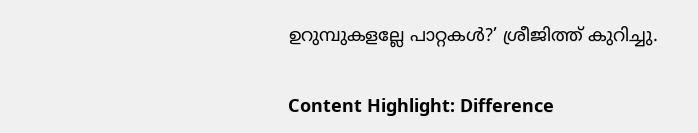ഉറുമ്പുകളല്ലേ പാറ്റകള്‍?’ ശ്രീജിത്ത് കുറിച്ചു.

Content Highlight: Difference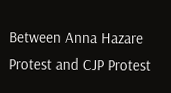Between Anna Hazare Protest and CJP Protest